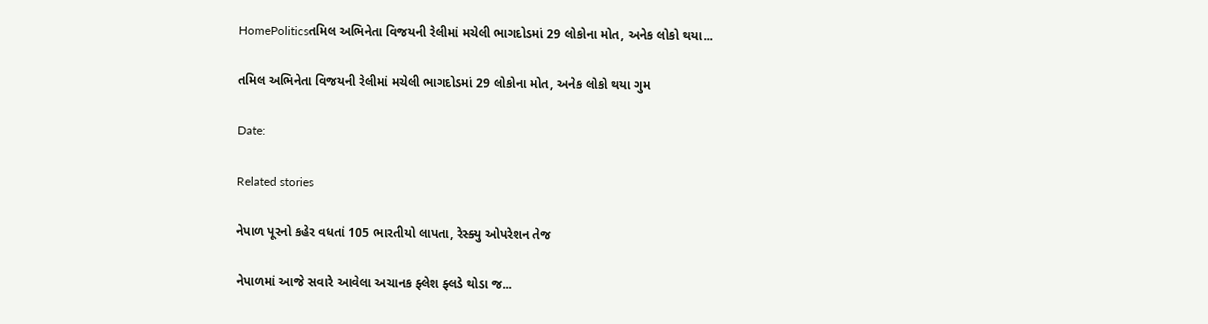HomePoliticsતમિલ અભિનેતા વિજયની રેલીમાં મચેલી ભાગદોડમાં 29 લોકોના મોત, અનેક લોકો થયા...

તમિલ અભિનેતા વિજયની રેલીમાં મચેલી ભાગદોડમાં 29 લોકોના મોત, અનેક લોકો થયા ગુમ

Date:

Related stories

નેપાળ પૂરનો કહેર વધતાં 105 ભારતીયો લાપતા, રેસ્ક્યુ ઓપરેશન તેજ

નેપાળમાં આજે સવારે આવેલા અચાનક ફ્લેશ ફ્લડે થોડા જ...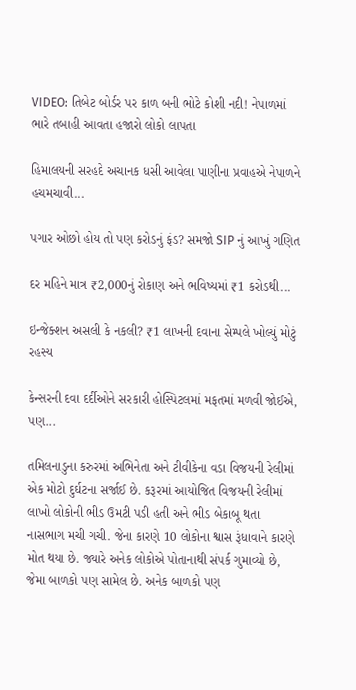VIDEO: તિબેટ બોર્ડર પર કાળ બની ભોટે કોશી નદી! નેપાળમાં ભારે તબાહી આવતા હજારો લોકો લાપતા

હિમાલયની સરહદે અચાનક ધસી આવેલા પાણીના પ્રવાહએ નેપાળને હચમચાવી...

પગાર ઓછો હોય તો પણ કરોડનું ફંડ? સમજો SIP નું આખું ગણિત

દર મહિને માત્ર ₹2,000નું રોકાણ અને ભવિષ્યમાં ₹1 કરોડથી...

ઇન્જેક્શન અસલી કે નકલી? ₹1 લાખની દવાના સેમ્પલે ખોલ્યું મોટું રહસ્ય

કેન્સરની દવા દર્દીઓને સરકારી હોસ્પિટલમાં મફતમાં મળવી જોઈએ, પણ...

તમિલનાડુના કરુરમાં અભિનેતા અને ટીવીકેના વડા વિજયની રેલીમાં એક મોટો દુર્ઘટના સર્જાઈ છે. કરૂરમાં આયોજિત વિજયની રેલીમાં લાખો લોકોની ભીડ ઉમટી પડી હતી અને ભીડ બેકાબૂ થતા નાસભાગ મચી ગચી. જેના કારણે 10 લોકોના શ્વાસ રૂંધાવાને કારણે મોત થયા છે. જ્યારે અનેક લોકોએ પોતાનાથી સંપર્ક ગુમાવ્યો છે, જેમા બાળકો પણ સામેલ છે. અનેક બાળકો પણ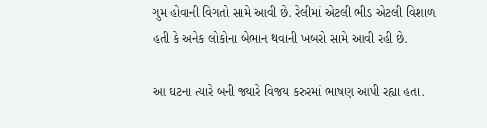ગુમ હોવાની વિગતો સામે આવી છે. રેલીમાં એટલી ભીડ એટલી વિશાળ હતી કે અનેક લોકોના બેભાન થવાની ખબરો સામે આવી રહી છે.

આ ઘટના ત્યારે બની જ્યારે વિજય કરુરમાં ભાષણ આપી રહ્યા હતા.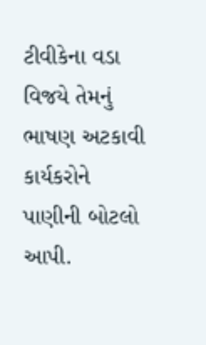ટીવીકેના વડા વિજયે તેમનું ભાષણ અટકાવી કાર્યકરોને પાણીની બોટલો આપી.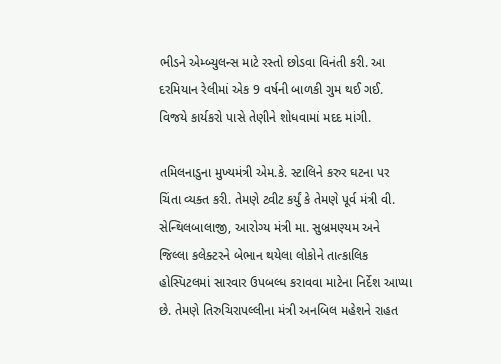ભીડને એમ્બ્યુલન્સ માટે રસ્તો છોડવા વિનંતી કરી. આ દરમિયાન રેલીમાં એક 9 વર્ષની બાળકી ગુમ થઈ ગઈ. વિજયે કાર્યકરો પાસે તેણીને શોધવામાં મદદ માંગી.

તમિલનાડુના મુખ્યમંત્રી એમ.કે. સ્ટાલિને કરુર ઘટના પર ચિંતા વ્યક્ત કરી. તેમણે ટ્વીટ કર્યું કે તેમણે પૂર્વ મંત્રી વી. સેન્થિલબાલાજી, આરોગ્ય મંત્રી મા. સુબ્રમણ્યમ અને જિલ્લા કલેક્ટરને બેભાન થયેલા લોકોને તાત્કાલિક હોસ્પિટલમાં સારવાર ઉપબલ્ધ કરાવવા માટેના નિર્દેશ આપ્યા છે. તેમણે તિરુચિરાપલ્લીના મંત્રી અનબિલ મહેશને રાહત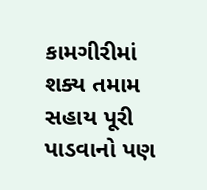કામગીરીમાં શક્ય તમામ સહાય પૂરી પાડવાનો પણ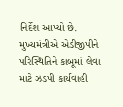નિર્દેશ આપ્યો છે. મુખ્યમંત્રીએ એડીજીપીને પરિસ્થિતિને કાબૂમાં લેવા માટે ઝડપી કાર્યવાહી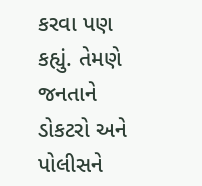કરવા પણ કહ્યું. તેમણે જનતાને ડોકટરો અને પોલીસને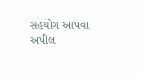સહયોગ આપવા અપીલ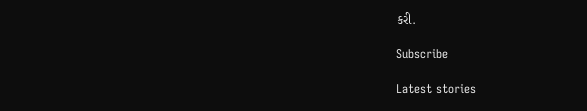કરી.

Subscribe

Latest stories